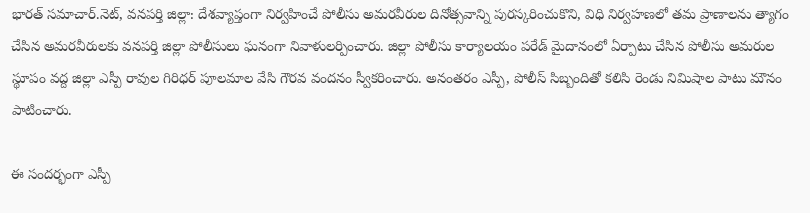భారత్ సమాచార్.నెట్, వనపర్తి జిల్లా: దేశవ్యాప్తంగా నిర్వహించే పోలీసు అమరవీరుల దినోత్సవాన్ని పురస్కరించుకొని, విధి నిర్వహణలో తమ ప్రాణాలను త్యాగం చేసిన అమరవీరులకు వనపర్తి జిల్లా పోలీసులు ఘనంగా నివాళులర్పించారు. జిల్లా పోలీసు కార్యాలయం పరేడ్ మైదానంలో ఏర్పాటు చేసిన పోలీసు అమరుల స్థూపం వద్ద జిల్లా ఎస్పీ రావుల గిరిధర్ పూలమాల వేసి గౌరవ వందనం స్వీకరించారు. అనంతరం ఎస్పీ, పోలీస్ సిబ్బందితో కలిసి రెండు నిమిషాల పాటు మౌనం పాటించారు.

ఈ సందర్భంగా ఎస్పీ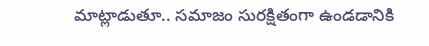మాట్లాడుతూ.. సమాజం సురక్షితంగా ఉండడానికి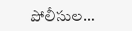పోలీసుల…